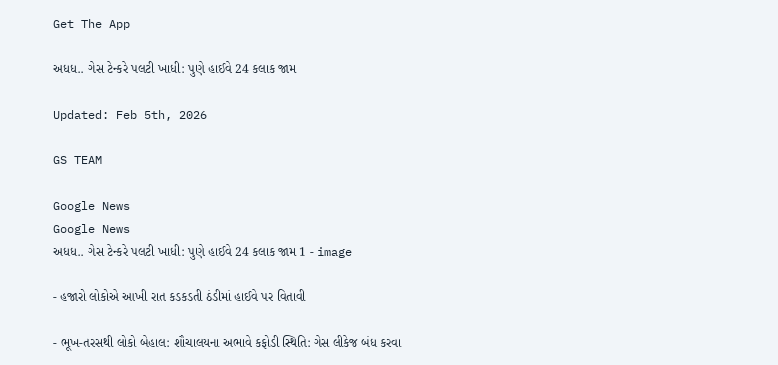Get The App

અધધ.. ગેસ ટેન્કરે પલટી ખાધી: પુણે હાઈવે 24 કલાક જામ

Updated: Feb 5th, 2026

GS TEAM

Google News
Google News
અધધ.. ગેસ ટેન્કરે પલટી ખાધી: પુણે હાઈવે 24 કલાક જામ 1 - image

- હજારો લોકોએ આખી રાત કડકડતી ઠંડીમાં હાઈવે પર વિતાવી

- ભૂખ-તરસથી લોકો બેહાલ: શૌચાલયના અભાવે કફોડી સ્થિતિ: ગેસ લીકેજ બંધ કરવા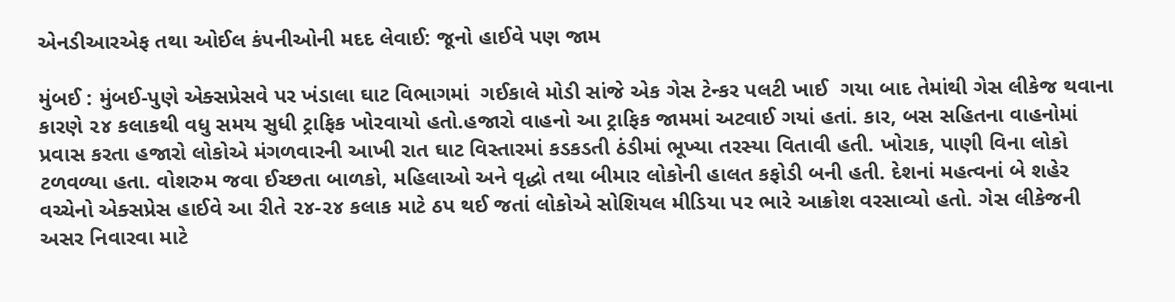એનડીઆરએફ તથા ઓઈલ કંપનીઓની મદદ લેવાઈ: જૂનો હાઈવે પણ જામ

મુંબઈ : મુંબઈ-પુણે એક્સપ્રેસવે પર ખંડાલા ઘાટ વિભાગમાં  ગઈકાલે મોડી સાંજે એક ગેસ ટેન્કર પલટી ખાઈ  ગયા બાદ તેમાંથી ગેસ લીકેજ થવાના કારણે ૨૪ કલાકથી વધુ સમય સુધી ટ્રાફિક ખોરવાયો હતો.હજારો વાહનો આ ટ્રાફિક જામમાં અટવાઈ ગયાં હતાં. કાર, બસ સહિતના વાહનોમાં પ્રવાસ કરતા હજારો લોકોએ મંગળવારની આખી રાત ઘાટ વિસ્તારમાં કડકડતી ઠંડીમાં ભૂખ્યા તરસ્યા વિતાવી હતી. ખોરાક, પાણી વિના લોકો ટળવળ્યા હતા. વોશરુમ જવા ઈચ્છતા બાળકો, મહિલાઓ અને વૃદ્ધો તથા બીમાર લોકોની હાલત કફોડી બની હતી. દેશનાં મહત્વનાં બે શહેર વચ્ચેનો એક્સપ્રેસ હાઈવે આ રીતે ૨૪-૨૪ કલાક માટે ઠપ થઈ જતાં લોકોએ સોશિયલ મીડિયા પર ભારે આક્રોશ વરસાવ્યો હતો. ગેસ લીકેજની અસર નિવારવા માટે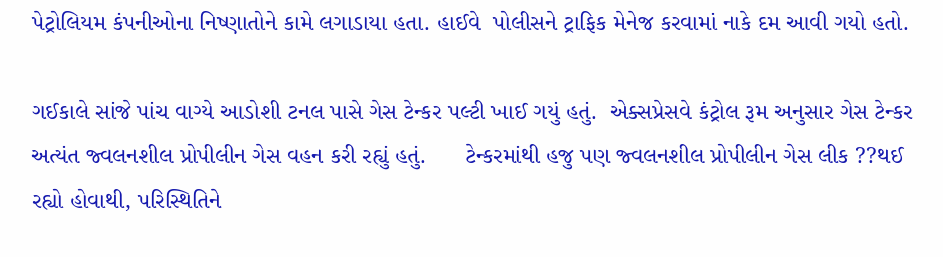પેટ્રોલિયમ કંપનીઓના નિષ્ણાતોને કામે લગાડાયા હતા. હાઈવે  પોલીસને ટ્રાફિક મેનેજ કરવામાં નાકે દમ આવી ગયો હતો.

ગઈકાલે સાંજે પાંચ વાગ્યે આડોશી ટનલ પાસે ગેસ ટેન્કર પલ્ટી ખાઈ ગયું હતું.  એક્સપ્રેસવે કંટ્રોલ રૂમ અનુસાર ગેસ ટેન્કર અત્યંત જ્વલનશીલ પ્રોપીલીન ગેસ વહન કરી રહ્યું હતું.      ટેન્કરમાંથી હજુ પણ જ્વલનશીલ પ્રોપીલીન ગેસ લીક ??થઈ રહ્યો હોવાથી, પરિસ્થિતિને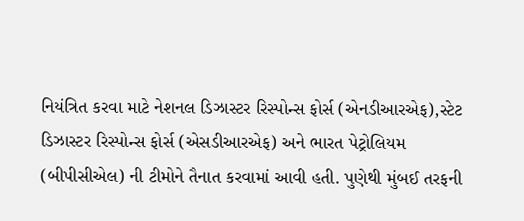નિયંત્રિત કરવા માટે નેશનલ ડિઝાસ્ટર રિસ્પોન્સ ફોર્સ (એનડીઆરએફ),સ્ટેટ ડિઝાસ્ટર રિસ્પોન્સ ફોર્સ (એસડીઆરએફ) અને ભારત પેટ્રોલિયમ (બીપીસીએલ) ની ટીમોને તૈનાત કરવામાં આવી હતી. પુણેથી મુંબઈ તરફની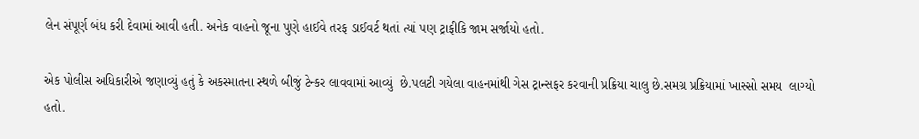લેન સંપૂર્ણ બંધ કરી દેવામાં આવી હતી. અનેક વાહનો જૂના પુણે હાઈવે તરફ ડાઈવર્ટ થતાં ત્યાં પણ ટ્રાફીકિ જામ સર્જાયો હતો.

એક પોલીસ અધિકારીએ જણાવ્યું હતું કે અકસ્માતના સ્થળે બીજું ટેન્કર લાવવામાં આવ્યું  છે.પલટી ગયેલા વાહનમાંથી ગેસ ટ્રાન્સફર કરવાની પ્રક્રિયા ચાલુ છે.સમગ્ર પ્રક્રિયામાં ખાસ્સો સમય  લાગ્યો હતો.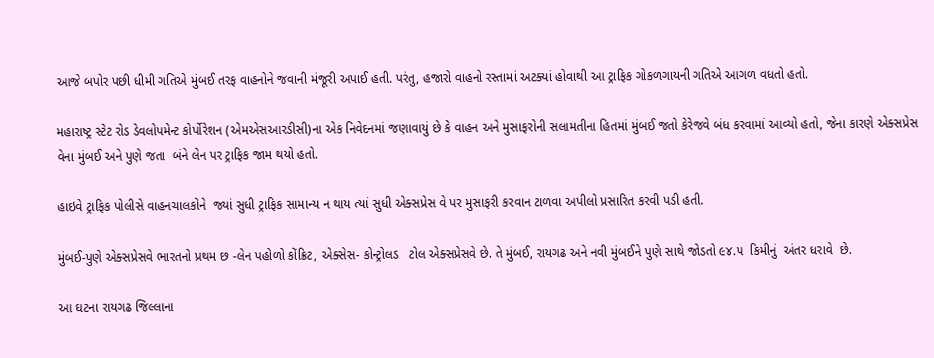આજે બપોર પછી ધીમી ગતિએ મુંબઈ તરફ વાહનોને જવાની મંજૂરી અપાઈ હતી. પરંતુ, હજારો વાહનો રસ્તામાં અટક્યાં હોવાથી આ ટ્રાફિક ગોકળગાયની ગતિએ આગળ વધતો હતો.

મહારાષ્ટ્ર સ્ટેટ રોડ ડેવલોપમેન્ટ કોર્પોરેશન (એમએસઆરડીસી)ના એક નિવેદનમાં જણાવાયું છે કે વાહન અને મુસાફરોની સલામતીના હિતમાં મુંબઈ જતો કેરેજવે બંધ કરવામાં આવ્યો હતો, જેના કારણે એક્સપ્રેસ વેના મુંબઈ અને પુણે જતા  બંને લેન પર ટ્રાફિક જામ થયો હતો.

હાઇવે ટ્રાફિક પોલીસે વાહનચાલકોને  જ્યાં સુધી ટ્રાફિક સામાન્ય ન થાય ત્યાં સુધી એક્સપ્રેસ વે પર મુસાફરી કરવાન ટાળવા અપીલો પ્રસારિત કરવી પડી હતી.

મુંબઈ-પુણે એક્સપ્રેસવે ભારતનો પ્રથમ છ -લેન પહોળો કોંક્રિટ, એક્સેસ- કોન્ટ્રોલડ   ટોલ એક્સપ્રેસવે છે. તે મુંબઈ, રાયગઢ અને નવી મુંબઈને પુણે સાથે જોડતો ૯૪.૫  કિમીનું  અંતર ધરાવે  છે.

આ ઘટના રાયગઢ જિલ્લાના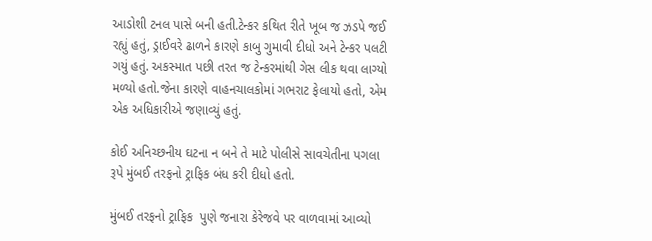આડોશી ટનલ પાસે બની હતી.ટેન્કર કથિત રીતે ખૂબ જ ઝડપે જઈ રહ્યું હતું, ડ્રાઈવરે ઢાળને કારણે કાબુ ગુમાવી દીધો અને ટેન્કર પલટી ગયું હતું. અકસ્માત પછી તરત જ ટેન્કરમાંથી ગેસ લીક થવા લાગ્યો મળ્યો હતો.જેના કારણે વાહનચાલકોમાં ગભરાટ ફેલાયો હતો, એમ એક અધિકારીએ જણાવ્યું હતું.

કોઈ અનિચ્છનીય ઘટના ન બને તે માટે પોલીસે સાવચેતીના પગલા રૂપે મુંબઈ તરફનો ટ્રાફિક બંધ કરી દીધો હતો.

મુંબઈ તરફનો ટ્રાફિક  પુણે જનારા કેરેજવે પર વાળવામાં આવ્યો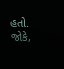હતો. જોકે,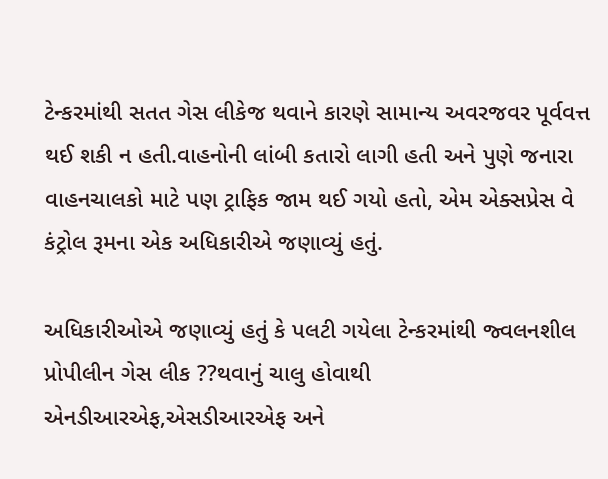ટેન્કરમાંથી સતત ગેસ લીકેજ થવાને કારણે સામાન્ય અવરજવર પૂર્વવત્ત  થઈ શકી ન હતી.વાહનોની લાંબી કતારો લાગી હતી અને પુણે જનારા વાહનચાલકો માટે પણ ટ્રાફિક જામ થઈ ગયો હતો, એમ એક્સપ્રેસ વે કંટ્રોલ રૂમના એક અધિકારીએ જણાવ્યું હતું.

અધિકારીઓએ જણાવ્યું હતું કે પલટી ગયેલા ટેન્કરમાંથી જ્વલનશીલ પ્રોપીલીન ગેસ લીક ??થવાનું ચાલુ હોવાથી  એનડીઆરએફ,એસડીઆરએફ અને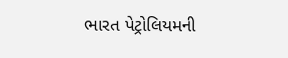ભારત પેટ્રોલિયમની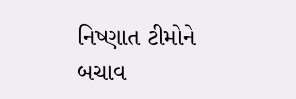નિષ્ણાત ટીમોને બચાવ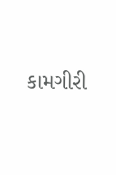કામગીરી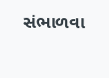સંભાળવા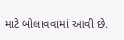માટે બોલાવવામાં આવી છે.